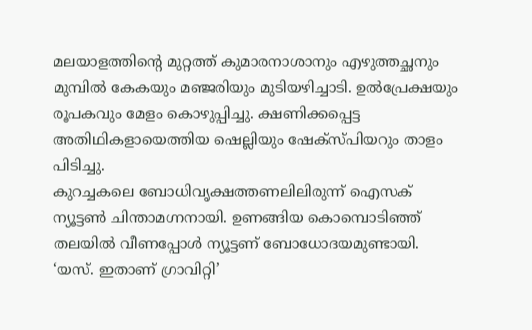മലയാളത്തിന്റെ മുറ്റത്ത് കുമാരനാശാനും എഴുത്തച്ഛനും മുമ്പിൽ കേകയും മഞ്ജരിയും മുടിയഴിച്ചാടി. ഉൽപ്രേക്ഷയും രൂപകവും മേളം കൊഴുപ്പിച്ചു. ക്ഷണിക്കപ്പെട്ട അതിഥികളായെത്തിയ ഷെല്ലിയും ഷേക്സ്പിയറും താളം പിടിച്ചു.
കുറച്ചകലെ ബോധിവൃക്ഷത്തണലിലിരുന്ന് ഐസക് ന്യൂട്ടൺ ചിന്താമഗ്നനായി. ഉണങ്ങിയ കൊമ്പൊടിഞ്ഞ് തലയിൽ വീണപ്പോൾ ന്യൂട്ടണ് ബോധോദയമുണ്ടായി.
‘യസ്. ഇതാണ് ഗ്രാവിറ്റി’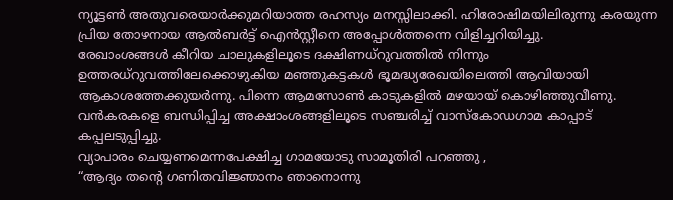ന്യൂട്ടൺ അതുവരെയാർക്കുമറിയാത്ത രഹസ്യം മനസ്സിലാക്കി. ഹിരോഷിമയിലിരുന്നു കരയുന്ന പ്രിയ തോഴനായ ആൽബർട്ട് ഐൻസ്റ്റീനെ അപ്പോൾത്തന്നെ വിളിച്ചറിയിച്ചു.
രേഖാംശങ്ങൾ കീറിയ ചാലുകളിലൂടെ ദക്ഷിണധ്റുവത്തിൽ നിന്നും ഉത്തരധ്റുവത്തിലേക്കൊഴുകിയ മഞ്ഞുകട്ടകൾ ഭൂമദ്ധ്യരേഖയിലെത്തി ആവിയായി ആകാശത്തേക്കുയർന്നു. പിന്നെ ആമസോൺ കാടുകളിൽ മഴയായ് കൊഴിഞ്ഞുവീണു.
വൻകരകളെ ബന്ധിപ്പിച്ച അക്ഷാംശങ്ങളിലൂടെ സഞ്ചരിച്ച് വാസ്കോഡഗാമ കാപ്പാട് കപ്പലടുപ്പിച്ചു.
വ്യാപാരം ചെയ്യണമെന്നപേക്ഷിച്ച ഗാമയോടു സാമൂതിരി പറഞ്ഞു ,
“ആദ്യം തന്റെ ഗണിതവിജ്ഞാനം ഞാനൊന്നു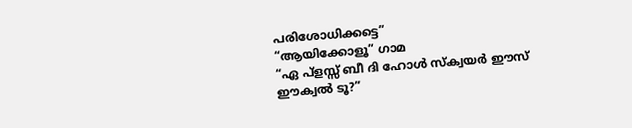പരിശോധിക്കട്ടെ”
“ആയിക്കോളൂ” ഗാമ
“ഏ പ്ളസ്സ് ബീ ദി ഹോൾ സ്ക്വയർ ഈസ് ഈക്വൽ ടൂ?”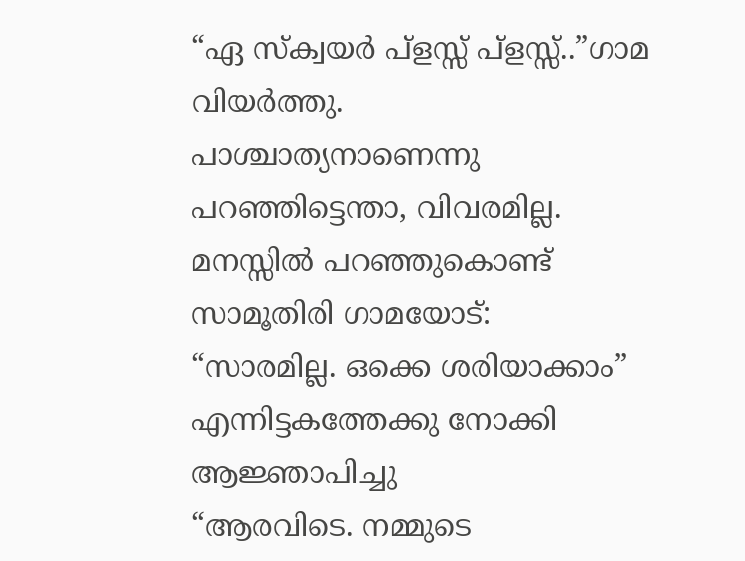“ഏ സ്ക്വയർ പ്ളസ്സ് പ്ളസ്സ്..”ഗാമ വിയർത്തു.
പാശ്ചാത്യനാണെന്നു പറഞ്ഞിട്ടെന്താ, വിവരമില്ല. മനസ്സിൽ പറഞ്ഞുകൊണ്ട് സാമൂതിരി ഗാമയോട്:
“സാരമില്ല. ഒക്കെ ശരിയാക്കാം”
എന്നിട്ടകത്തേക്കു നോക്കി ആജ്ഞാപിച്ചു
“ആരവിടെ. നമ്മുടെ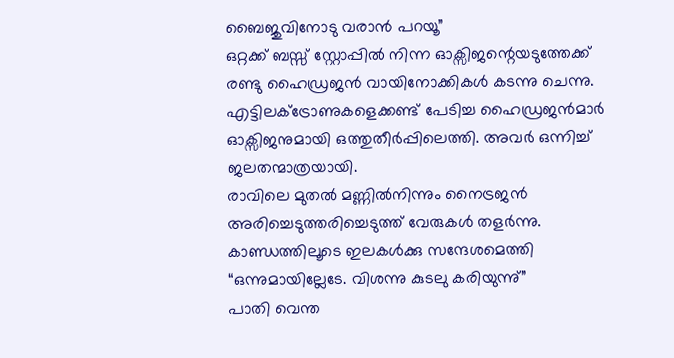ബൈജുവിനോടു വരാൻ പറയൂ”
ഒറ്റക്ക് ബസ്സ് സ്റ്റോപ്പിൽ നിന്ന ഓക്സിജന്റെയടുത്തേക്ക് രണ്ടു ഹൈഡ്രജൻ വായിനോക്കികൾ കടന്നു ചെന്നു. എട്ടിലക്ട്രോണുകളെക്കണ്ട് പേടിച്ച ഹൈഡ്രജൻമാർ ഓക്സിജനുമായി ഒത്തുതീർപ്പിലെത്തി. അവർ ഒന്നിച്ച് ജലതന്മാത്രയായി.
രാവിലെ മുതൽ മണ്ണിൽനിന്നും നൈട്രജൻ അരിച്ചെടുത്തരിച്ചെടുത്ത് വേരുകൾ തളർന്നു. കാണ്ഡത്തിലൂടെ ഇലകൾക്കു സന്ദേശമെത്തി
“ഒന്നുമായില്ലേടേ. വിശന്നു കുടലു കരിയുന്നു്”
പാതി വെന്ത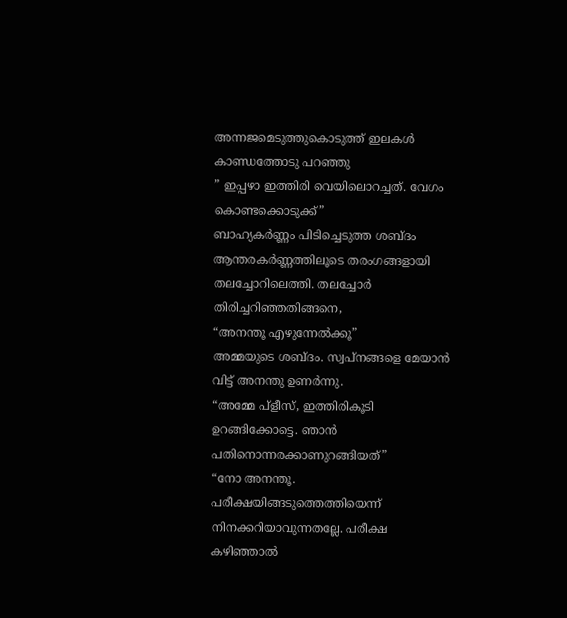അന്നജമെടുത്തുകൊടുത്ത് ഇലകൾ കാണ്ഡത്തോടു പറഞ്ഞു
” ഇപ്പഴാ ഇത്തിരി വെയിലൊറച്ചത്. വേഗം കൊണ്ടക്കൊടുക്ക്”
ബാഹ്യകർണ്ണം പിടിച്ചെടുത്ത ശബ്ദം ആന്തരകർണ്ണത്തിലൂടെ തരംഗങ്ങളായി തലച്ചോറിലെത്തി. തലച്ചോർ തിരിച്ചറിഞ്ഞതിങ്ങനെ,
“അനന്തൂ എഴുന്നേൽക്കൂ”
അമ്മയുടെ ശബ്ദം. സ്വപ്നങ്ങളെ മേയാൻ വിട്ട് അനന്തു ഉണർന്നു.
“അമ്മേ പ്ളീസ്, ഇത്തിരികൂടി ഉറങ്ങിക്കോട്ടെ. ഞാൻ പതിനൊന്നരക്കാണുറങ്ങിയത്”
“നോ അനന്തൂ. പരീക്ഷയിങ്ങടുത്തെത്തിയെന്ന് നിനക്കറിയാവുന്നതല്ലേ. പരീക്ഷ കഴിഞ്ഞാൽ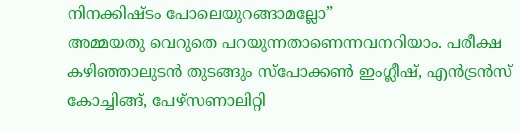നിനക്കിഷ്ടം പോലെയുറങ്ങാമല്ലോ”
അമ്മയതു വെറുതെ പറയുന്നതാണെന്നവനറിയാം. പരീക്ഷ കഴിഞ്ഞാലുടൻ തുടങ്ങും സ്പോക്കൺ ഇംഗ്ലീഷ്, എൻട്രൻസ് കോച്ചിങ്ങ്, പേഴ്സണാലിറ്റി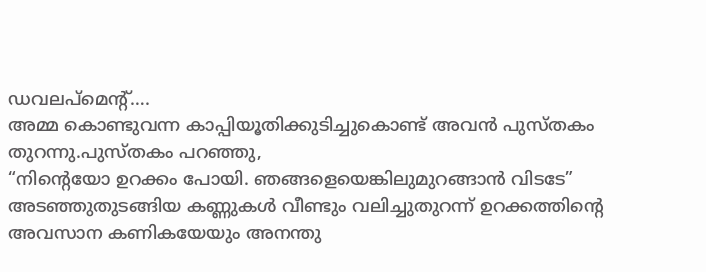ഡവലപ്മെന്റ്….
അമ്മ കൊണ്ടുവന്ന കാപ്പിയൂതിക്കുടിച്ചുകൊണ്ട് അവൻ പുസ്തകം തുറന്നു.പുസ്തകം പറഞ്ഞു,
“നിന്റെയോ ഉറക്കം പോയി. ഞങ്ങളെയെങ്കിലുമുറങ്ങാൻ വിടടേ”
അടഞ്ഞുതുടങ്ങിയ കണ്ണുകൾ വീണ്ടും വലിച്ചുതുറന്ന് ഉറക്കത്തിന്റെ അവസാന കണികയേയും അനന്തു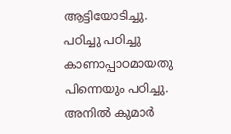ആട്ടിയോടിച്ചു.
പഠിച്ചു പഠിച്ചു കാണാപ്പാഠമായതു പിന്നെയും പഠിച്ചു.
അനിൽ കുമാർ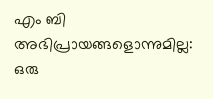എം ബി
അഭിപ്രായങ്ങളൊന്നുമില്ല:
ഒരു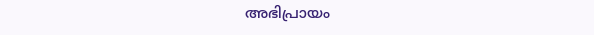അഭിപ്രായം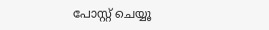പോസ്റ്റ് ചെയ്യൂ